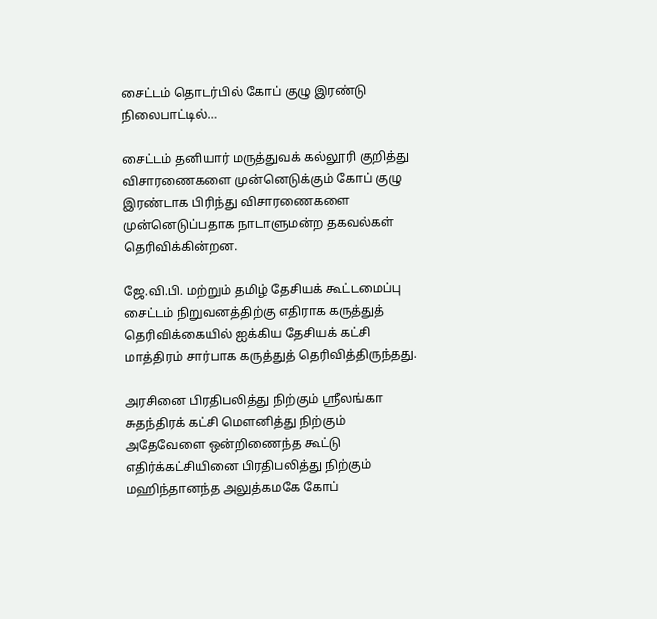சைட்டம் தொடர்பில் கோப் குழு இரண்டு நிலைபாட்டில்…

சைட்டம் தனியார் மருத்துவக் கல்லூரி குறித்து விசாரணைகளை முன்னெடுக்கும் கோப் குழு இரண்டாக பிரிந்து விசாரணைகளை முன்னெடுப்பதாக நாடாளுமன்ற தகவல்கள் தெரிவிக்கின்றன.

ஜே.வி.பி. மற்றும் தமிழ் தேசியக் கூட்டமைப்பு சைட்டம் நிறுவனத்திற்கு எதிராக கருத்துத் தெரிவிக்கையில் ஐக்கிய தேசியக் கட்சி மாத்திரம் சார்பாக கருத்துத் தெரிவித்திருந்தது.

அரசினை பிரதிபலித்து நிற்கும் ஸ்ரீலங்கா சுதந்திரக் கட்சி மௌனித்து நிற்கும் அதேவேளை ஒன்றிணைந்த கூட்டு எதிர்க்கட்சியினை பிரதிபலித்து நிற்கும் மஹிந்தானந்த அலுத்கமகே கோப்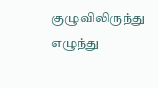குழுவிலிருந்து எழுந்து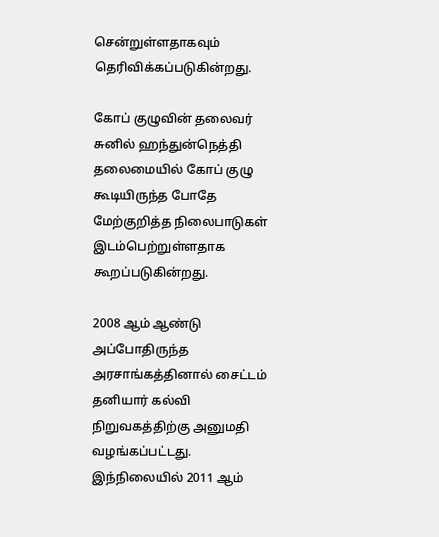சென்றுள்ளதாகவும் தெரிவிக்கப்படுகின்றது.

கோப் குழுவின் தலைவர் சுனில் ஹந்துன்நெத்தி தலைமையில் கோப் குழு கூடியிருந்த போதே மேற்குறித்த நிலைபாடுகள் இடம்பெற்றுள்ளதாக கூறப்படுகின்றது.

2008 ஆம் ஆண்டு அப்போதிருந்த அரசாங்கத்தினால் சைட்டம் தனியார் கல்வி நிறுவகத்திற்கு அனுமதி வழங்கப்பட்டது. இந்நிலையில் 2011 ஆம்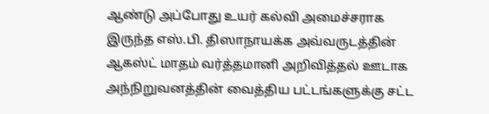ஆண்டு அப்போது உயர் கல்வி அமைச்சராக இருந்த எஸ்.பி. திஸாநாயக்க அவ்வருடத்தின் ஆகஸ்ட் மாதம் வர்த்தமானி அறிவித்தல் ஊடாக அந்நிறுவனத்தின் வைத்திய பட்டங்களுக்கு சட்ட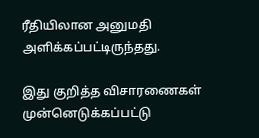ரீதியிலான அனுமதி அளிக்கப்பட்டிருந்தது.

இது குறித்த விசாரணைகள் முன்னெடுக்கப்பட்டு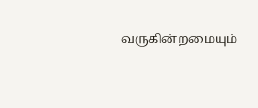வருகின்றமையும்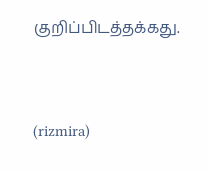குறிப்பிடத்தக்கது.



(rizmira)